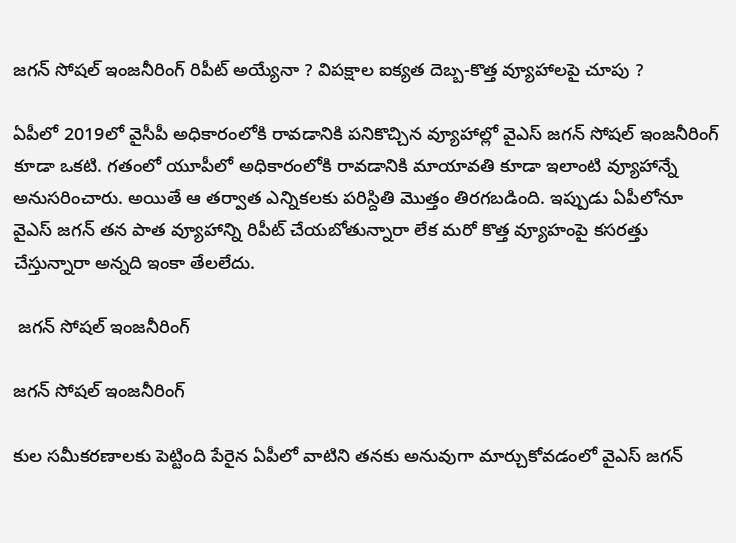జగన్ సోషల్ ఇంజనీరింగ్ రిపీట్ అయ్యేనా ? విపక్షాల ఐక్యత దెబ్బ-కొత్త వ్యూహాలపై చూపు ?

ఏపీలో 2019లో వైసీపీ అధికారంలోకి రావడానికి పనికొచ్చిన వ్యూహాల్లో వైఎస్ జగన్ సోషల్ ఇంజనీరింగ్ కూడా ఒకటి. గతంలో యూపీలో అధికారంలోకి రావడానికి మాయావతి కూడా ఇలాంటి వ్యూహాన్నే అనుసరించారు. అయితే ఆ తర్వాత ఎన్నికలకు పరిస్దితి మొత్తం తిరగబడింది. ఇప్పుడు ఏపీలోనూ వైఎస్ జగన్ తన పాత వ్యూహాన్ని రిపీట్ చేయబోతున్నారా లేక మరో కొత్త వ్యూహంపై కసరత్తు చేస్తున్నారా అన్నది ఇంకా తేలలేదు.

 జగన్ సోషల్ ఇంజనీరింగ్

జగన్ సోషల్ ఇంజనీరింగ్

కుల సమీకరణాలకు పెట్టింది పేరైన ఏపీలో వాటిని తనకు అనువుగా మార్చుకోవడంలో వైఎస్ జగన్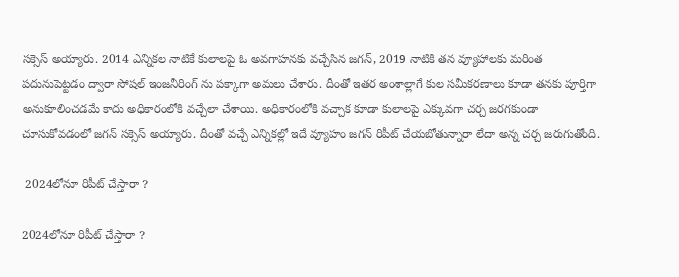సక్సెస్ అయ్యారు. 2014 ఎన్నికల నాటికే కులాలపై ఓ అవగాహనకు వచ్చేసిన జగన్, 2019 నాటికి తన వ్యూహాలకు మరింత పదునుపెట్టడం ద్వారా సోషల్ ఇంజనీరింగ్ ను పక్కాగా అమలు చేశారు. దీంతో ఇతర అంశాల్లాగే కుల సమీకరణాలు కూడా తనకు పూర్తిగా అనుకూలించడమే కాదు అధికారంలోకి వచ్చేలా చేశాయి. అధికారంలోకి వచ్చాక కూడా కులాలపై ఎక్కువగా చర్చ జరగకుండా చూసుకోవడంలో జగన్ సక్సెస్ అయ్యారు. దీంతో వచ్చే ఎన్నికల్లో ఇదే వ్యూహం జగన్ రిపీట్ చేయబోతున్నారా లేదా అన్న చర్చ జరుగుతోంది.

 2024లోనూ రిపీట్ చేస్తారా ?

2024లోనూ రిపీట్ చేస్తారా ?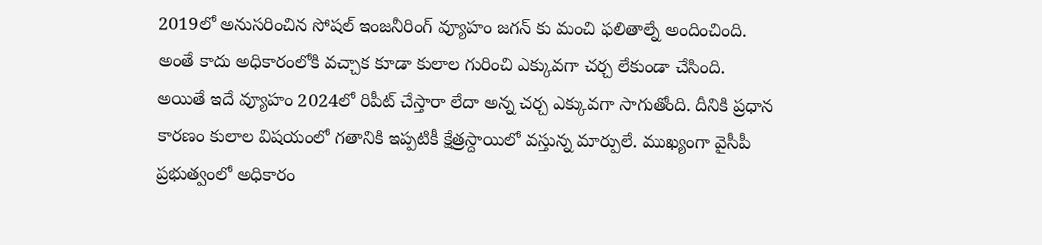2019లో అనుసరించిన సోషల్ ఇంజనీరింగ్ వ్యూహం జగన్ కు మంచి ఫలితాల్నే అందించింది. అంతే కాదు అధికారంలోకి వచ్చాక కూడా కులాల గురించి ఎక్కువగా చర్చ లేకుండా చేసింది. అయితే ఇదే వ్యూహం 2024లో రిపీట్ చేస్తారా లేదా అన్న చర్చ ఎక్కువగా సాగుతోంది. దీనికి ప్రధాన కారణం కులాల విషయంలో గతానికి ఇప్పటికీ క్షేత్రస్దాయిలో వస్తున్న మార్పులే. ముఖ్యంగా వైసీపీ ప్రభుత్వంలో అధికారం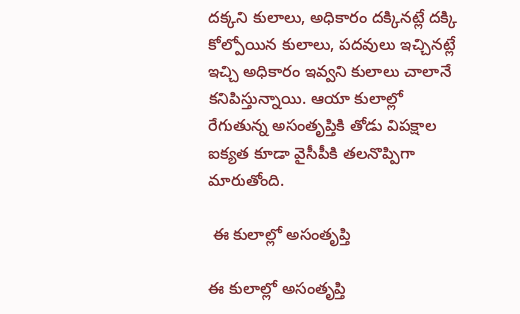దక్కని కులాలు, అధికారం దక్కినట్లే దక్కి కోల్పోయిన కులాలు, పదవులు ఇచ్చినట్లే ఇచ్చి అధికారం ఇవ్వని కులాలు చాలానే కనిపిస్తున్నాయి. ఆయా కులాల్లో రేగుతున్న అసంతృప్తికి తోడు విపక్షాల ఐక్యత కూడా వైసీపీకి తలనొప్పిగా మారుతోంది.

 ఈ కులాల్లో అసంతృప్తి

ఈ కులాల్లో అసంతృప్తి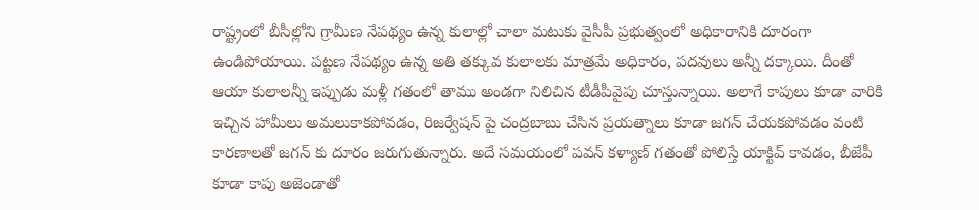రాష్ట్రంలో బీసీల్లోని గ్రామీణ నేపథ్యం ఉన్న కులాల్లో చాలా మటుకు వైసీపీ ప్రభుత్వంలో అధికారానికి దూరంగా ఉండిపోయాయి. పట్టణ నేపథ్యం ఉన్న అతి తక్కువ కులాలకు మాత్రమే అధికారం, పదవులు అన్నీ దక్కాయి. దీంతో ఆయా కులాలన్నీ ఇప్పుడు మళ్లీ గతంలో తాము అండగా నిలిచిన టీడీపీవైపు చూస్తున్నాయి. అలాగే కాపులు కూడా వారికి ఇచ్చిన హామీలు అమలుకాకపోవడం, రిజర్వేషన్ పై చంద్రబాబు చేసిన ప్రయత్నాలు కూడా జగన్ చేయకపోవడం వంటి కారణాలతో జగన్ కు దూరం జరుగుతున్నారు. అదే సమయంలో పవన్ కళ్యాణ్ గతంతో పోలిస్తే యాక్టివ్ కావడం, బీజేపీ కూడా కాపు అజెండాతో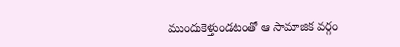ముందుకెళ్తుండటంతో ఆ సామాజిక వర్గం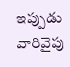ఇప్పుడు వారివైపు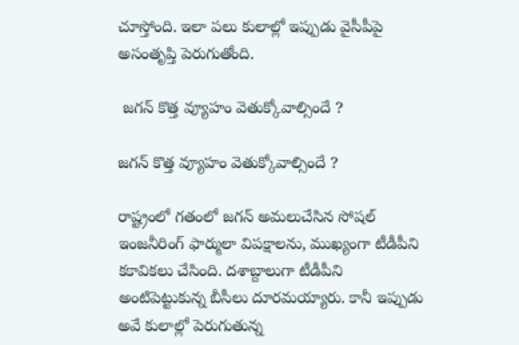చూస్తోంది. ఇలా పలు కులాల్లో ఇప్పుడు వైసీపీపై అసంతృప్తి పెరుగుతోంది.

 జగన్ కొత్త వ్యూహం వెతుక్కోవాల్సిందే ?

జగన్ కొత్త వ్యూహం వెతుక్కోవాల్సిందే ?

రాష్ట్రంలో గతంలో జగన్ అమలుచేసిన సోషల్ ఇంజనీరింగ్ ఫార్ములా విపక్షాలను, ముఖ్యంగా టీడీపీని కకావికలు చేసింది. దశాబ్దాలుగా టీడీపీని అంటిపెట్టుకున్న బీసీలు దూరమయ్యారు. కానీ ఇప్పుడు అవే కులాల్లో పెరుగుతున్న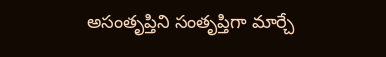అసంతృప్తిని సంతృప్తిగా మార్చే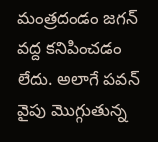మంత్రదండం జగన్ వద్ద కనిపించడం లేదు. అలాగే పవన్ వైపు మొగ్గుతున్న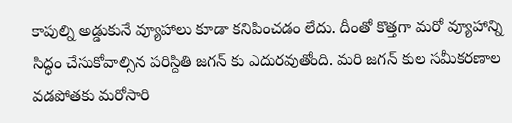కాపుల్ని అడ్డుకునే వ్యూహాలు కూడా కనిపించడం లేదు. దీంతో కొత్తగా మరో వ్యూహాన్ని సిద్ధం చేసుకోవాల్సిన పరిస్దితి జగన్ కు ఎదురవుతోంది. మరి జగన్ కుల సమీకరణాల వడపోతకు మరోసారి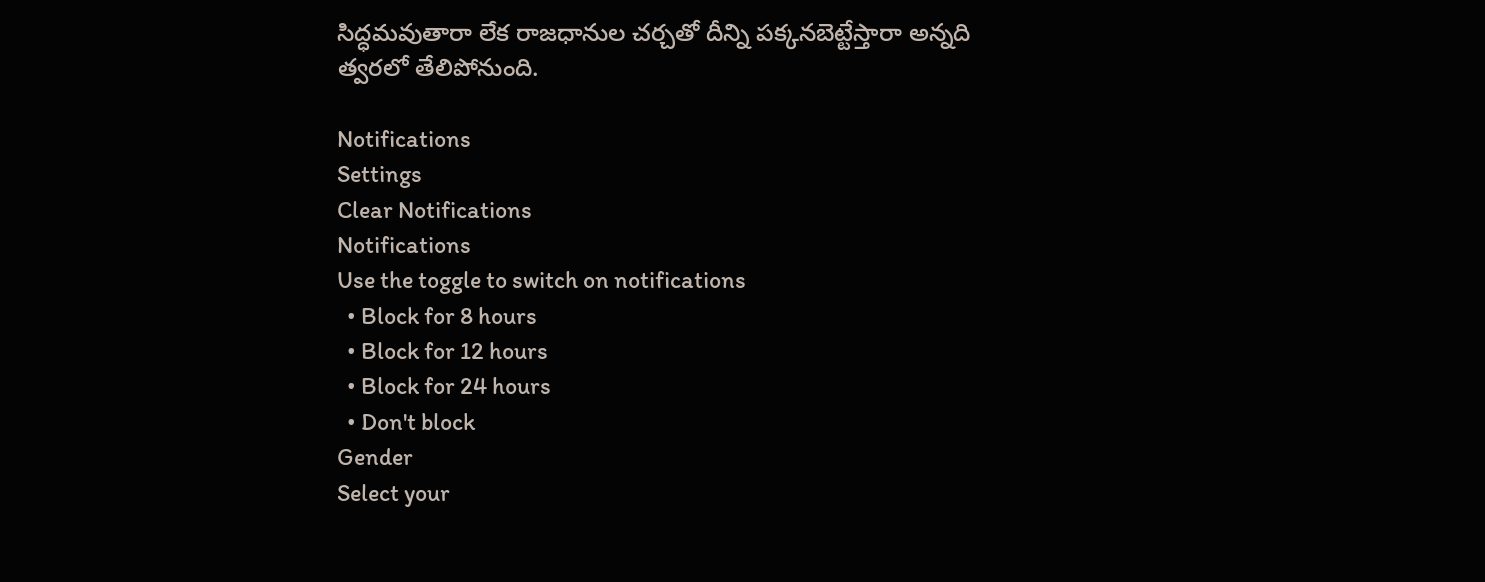సిద్ధమవుతారా లేక రాజధానుల చర్చతో దీన్ని పక్కనబెట్టేస్తారా అన్నది త్వరలో తేలిపోనుంది.

Notifications
Settings
Clear Notifications
Notifications
Use the toggle to switch on notifications
  • Block for 8 hours
  • Block for 12 hours
  • Block for 24 hours
  • Don't block
Gender
Select your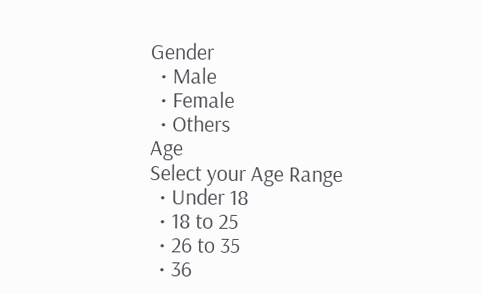Gender
  • Male
  • Female
  • Others
Age
Select your Age Range
  • Under 18
  • 18 to 25
  • 26 to 35
  • 36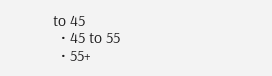to 45
  • 45 to 55
  • 55+